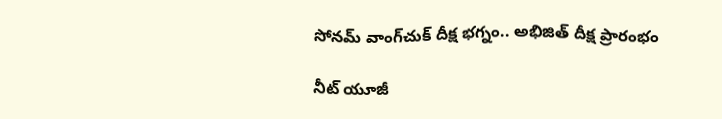సోనమ్‌ వాంగ్‌చుక్‌ దీక్ష భగ్నం.. అభిజిత్‌ దీక్ష ప్రారంభం

నీట్ యూజీ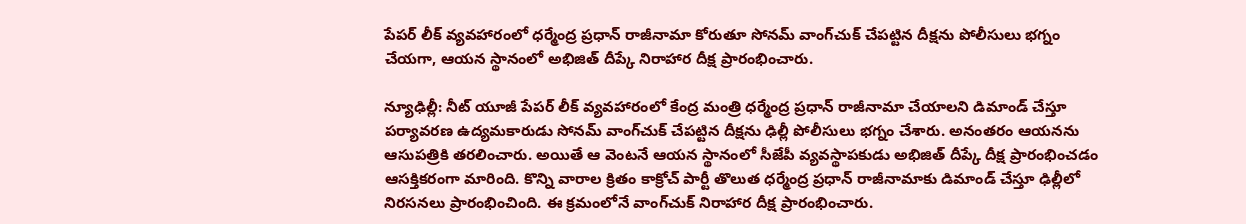పేపర్ లీక్ వ్యవహారంలో ధర్మేంద్ర ప్రధాన్ రాజీనామా కోరుతూ సోనమ్ వాంగ్‌చుక్ చేపట్టిన దీక్షను పోలీసులు భగ్నం చేయగా, ఆయన స్థానంలో అభిజిత్ దీప్కే నిరాహార దీక్ష ప్రారంభించారు.

న్యూఢిల్లీ: నీట్ యూజీ పేపర్ లీక్ వ్యవహారంలో కేంద్ర మంత్రి ధర్మేంద్ర ప్రధాన్‌ రాజీనామా చేయాలని డిమాండ్‌ చేస్తూ పర్యావరణ ఉద్యమకారుడు సోనమ్ వాంగ్‌చుక్‌ చేపట్టిన దీక్షను ఢిల్లీ పోలీసులు భగ్నం చేశారు. అనంతరం ఆయనను ఆసుపత్రికి తరలించారు. అయితే ఆ వెంటనే ఆయన స్థానంలో సీజేపీ వ్యవస్థాపకుడు అభిజిత్‌ దీప్కే దీక్ష ప్రారంభించడం ఆసక్తికరంగా మారింది. కొన్ని వారాల క్రితం కాక్రోచ్‌ పార్టీ తొలుత ధర్మేంద్ర ప్రధాన్ రాజీనామాకు డిమాండ్ చేస్తూ ఢిల్లీలో నిరసనలు ప్రారంభించింది. ఈ క్రమంలోనే వాంగ్‌చుక్ నిరాహార దీక్ష ప్రారంభించారు.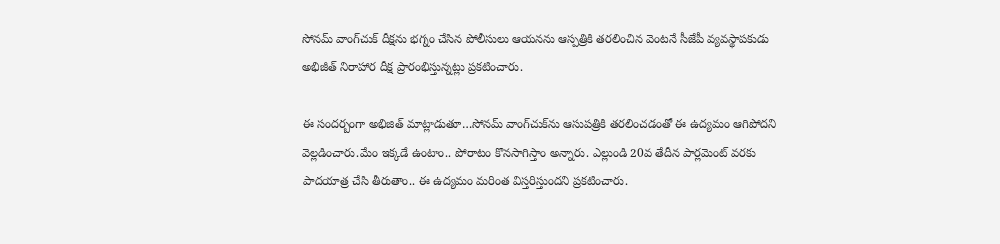సోనమ్‌ వాంగ్‌చుక్‌ దీక్షను భగ్నం చేసిన పోలీసులు ఆయనను ఆస్పత్రికి తరలించిన వెంటనే సీజేపీ వ్యవస్థాపకుడు అభిజీత్ నిరాహార దీక్ష ప్రారంభిస్తున్నట్లు ప్రకటించారు.

ఈ సందర్బంగా అభిజిత్ మాట్లాడుతూ…సోనమ్ వాంగ్‌చుక్‌ను ఆసుపత్రికి తరలించడంతో ఈ ఉద్యమం ఆగిపోదని వెల్లడించారు.మేం ఇక్కడే ఉంటాం.. పోరాటం కొనసాగిస్తాం అన్నారు. ఎల్లుండి 20వ తేదీన పార్లమెంట్‌ వరకు పాదయాత్ర చేసి తీరుతాం.. ఈ ఉద్యమం మరింత విస్తరిస్తుందని ప్రకటించారు.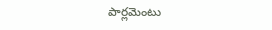పార్లమెంటు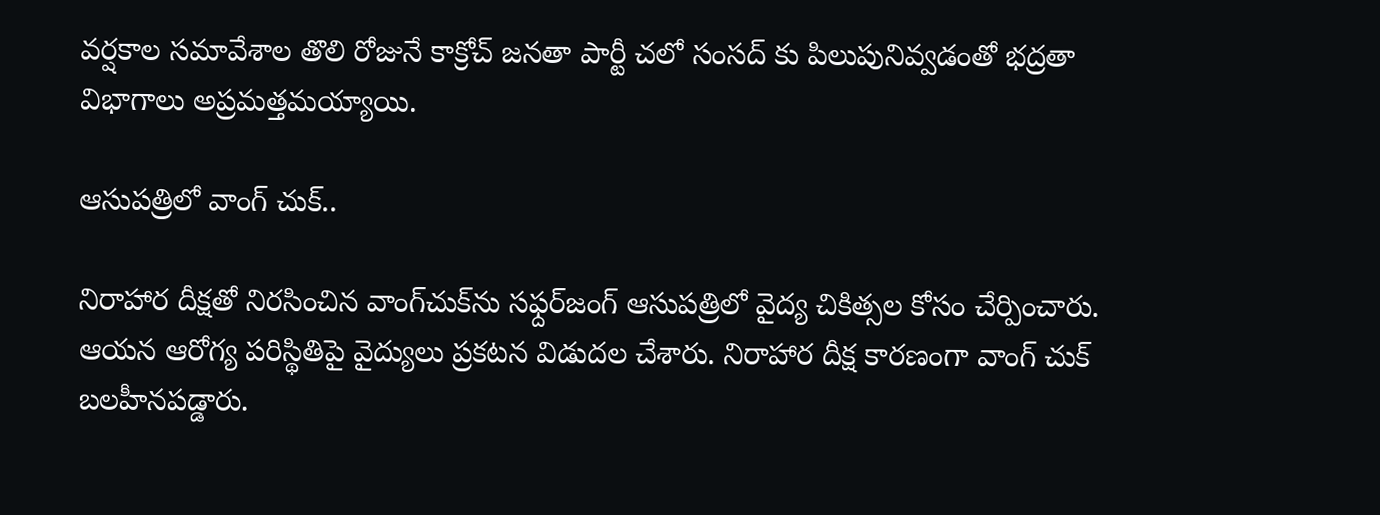వర్షకాల సమావేశాల తొలి రోజునే కాక్రోచ్ జనతా పార్టీ చలో సంసద్ కు పిలుపునివ్వడంతో భద్రతా విభాగాలు అప్రమత్తమయ్యాయి.

ఆసుపత్రిలో వాంగ్ చుక్..

నిరాహార దీక్షతో నిరసించిన వాంగ్‌చుక్‌ను సఫ్దర్‌జంగ్ ఆసుపత్రిలో వైద్య చికిత్సల కోసం చేర్పించారు. ఆయన ఆరోగ్య పరిస్థితిపై వైద్యులు ప్రకటన విడుదల చేశారు. నిరాహార దీక్ష కారణంగా వాంగ్ చుక్ బలహీనపడ్డారు.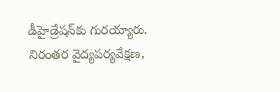డీహైడ్రేషన్‌కు గురయ్యారు. నిరంతర వైద్యపర్యవేక్షణ,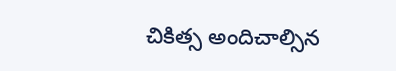చికిత్స అందిచాల్సిన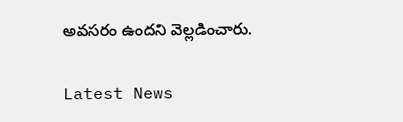అవసరం ఉందని వెల్లడించారు.

Latest News